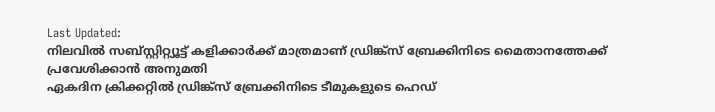Last Updated:
നിലവിൽ സബ്സ്റ്റിറ്റ്യൂട്ട് കളിക്കാർക്ക് മാത്രമാണ് ഡ്രിങ്ക്സ് ബ്രേക്കിനിടെ മൈതാനത്തേക്ക് പ്രവേശിക്കാൻ അനുമതി
ഏകദിന ക്രിക്കറ്റിൽ ഡ്രിങ്ക്സ് ബ്രേക്കിനിടെ ടീമുകളുടെ ഹെഡ്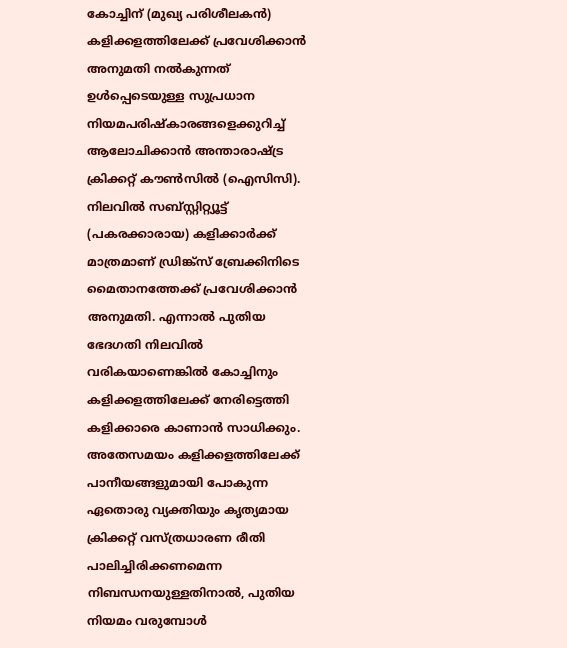കോച്ചിന് (മുഖ്യ പരിശീലകൻ) കളിക്കളത്തിലേക്ക് പ്രവേശിക്കാൻ അനുമതി നൽകുന്നത് ഉൾപ്പെടെയുള്ള സുപ്രധാന നിയമപരിഷ്കാരങ്ങളെക്കുറിച്ച് ആലോചിക്കാൻ അന്താരാഷ്ട്ര ക്രിക്കറ്റ് കൗൺസിൽ (ഐസിസി).
നിലവിൽ സബ്സ്റ്റിറ്റ്യൂട്ട് (പകരക്കാരായ) കളിക്കാർക്ക് മാത്രമാണ് ഡ്രിങ്ക്സ് ബ്രേക്കിനിടെ മൈതാനത്തേക്ക് പ്രവേശിക്കാൻ അനുമതി. എന്നാൽ പുതിയ ഭേദഗതി നിലവിൽ വരികയാണെങ്കിൽ കോച്ചിനും കളിക്കളത്തിലേക്ക് നേരിട്ടെത്തി കളിക്കാരെ കാണാൻ സാധിക്കും.
അതേസമയം കളിക്കളത്തിലേക്ക് പാനീയങ്ങളുമായി പോകുന്ന ഏതൊരു വ്യക്തിയും കൃത്യമായ ക്രിക്കറ്റ് വസ്ത്രധാരണ രീതി പാലിച്ചിരിക്കണമെന്ന നിബന്ധനയുള്ളതിനാൽ, പുതിയ നിയമം വരുമ്പോൾ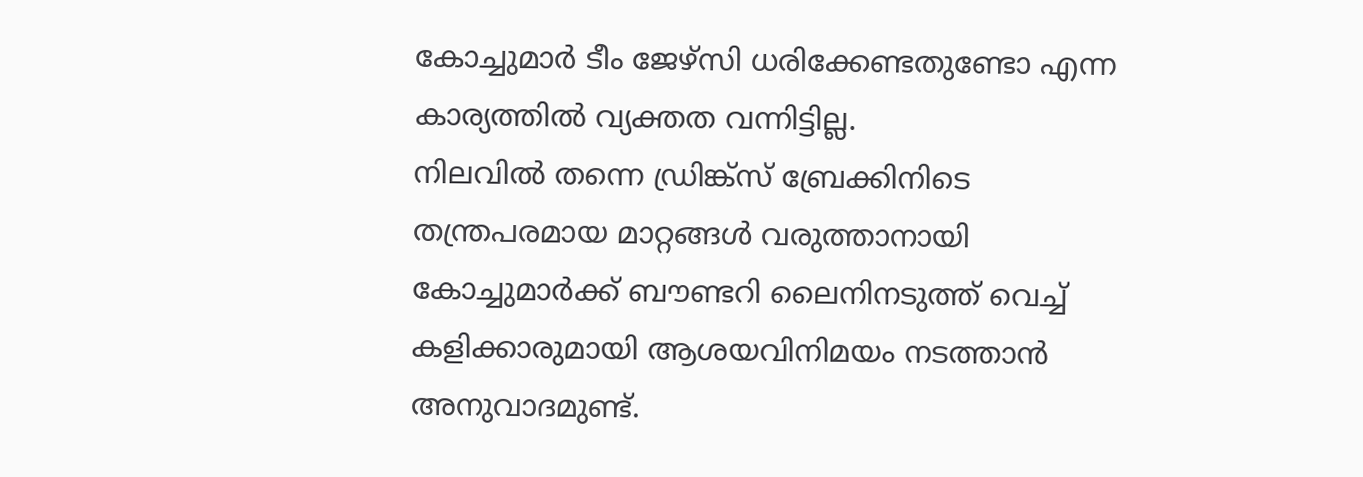കോച്ചുമാർ ടീം ജേഴ്സി ധരിക്കേണ്ടതുണ്ടോ എന്ന കാര്യത്തിൽ വ്യക്തത വന്നിട്ടില്ല.
നിലവിൽ തന്നെ ഡ്രിങ്ക്സ് ബ്രേക്കിനിടെ തന്ത്രപരമായ മാറ്റങ്ങൾ വരുത്താനായി കോച്ചുമാർക്ക് ബൗണ്ടറി ലൈനിനടുത്ത് വെച്ച് കളിക്കാരുമായി ആശയവിനിമയം നടത്താൻ അനുവാദമുണ്ട്.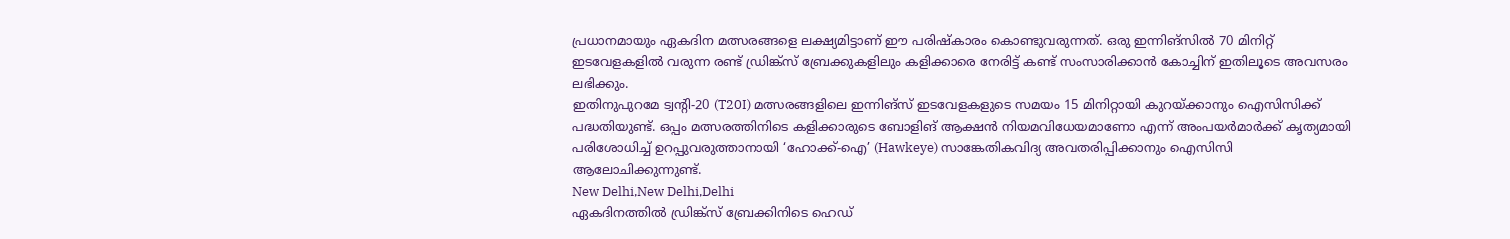പ്രധാനമായും ഏകദിന മത്സരങ്ങളെ ലക്ഷ്യമിട്ടാണ് ഈ പരിഷ്കാരം കൊണ്ടുവരുന്നത്. ഒരു ഇന്നിങ്സിൽ 70 മിനിറ്റ് ഇടവേളകളിൽ വരുന്ന രണ്ട് ഡ്രിങ്ക്സ് ബ്രേക്കുകളിലും കളിക്കാരെ നേരിട്ട് കണ്ട് സംസാരിക്കാൻ കോച്ചിന് ഇതിലൂടെ അവസരം ലഭിക്കും.
ഇതിനുപുറമേ ട്വന്റി-20 (T20I) മത്സരങ്ങളിലെ ഇന്നിങ്സ് ഇടവേളകളുടെ സമയം 15 മിനിറ്റായി കുറയ്ക്കാനും ഐസിസിക്ക് പദ്ധതിയുണ്ട്. ഒപ്പം മത്സരത്തിനിടെ കളിക്കാരുടെ ബോളിങ് ആക്ഷൻ നിയമവിധേയമാണോ എന്ന് അംപയർമാർക്ക് കൃത്യമായി പരിശോധിച്ച് ഉറപ്പുവരുത്താനായി ‘ഹോക്ക്-ഐ’ (Hawkeye) സാങ്കേതികവിദ്യ അവതരിപ്പിക്കാനും ഐസിസി ആലോചിക്കുന്നുണ്ട്.
New Delhi,New Delhi,Delhi
ഏകദിനത്തിൽ ഡ്രിങ്ക്സ് ബ്രേക്കിനിടെ ഹെഡ്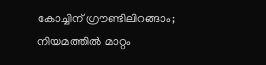കോച്ചിന് ഗ്രൗണ്ടിലിറങ്ങാം; നിയമത്തിൽ മാറ്റം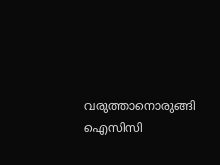വരുത്താനൊരുങ്ങി ഐസിസി